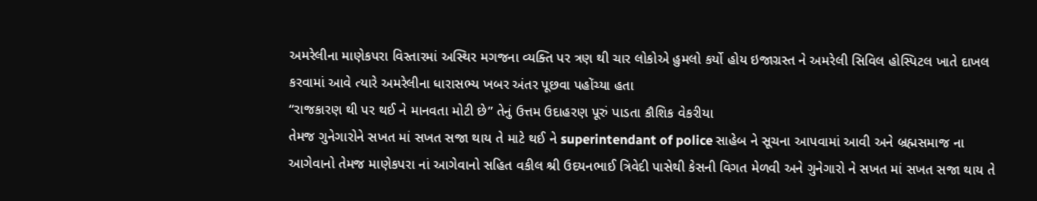અમરેલીના માણેકપરા વિસ્તારમાં અસ્થિર મગજના વ્યક્તિ પર ત્રણ થી ચાર લોકોએ હુમલો કર્યો હોય ઇજાગ્રસ્ત ને અમરેલી સિવિલ હોસ્પિટલ ખાતે દાખલ કરવામાં આવે ત્યારે અમરેલીના ધારાસભ્ય ખબર અંતર પૂછવા પહોંચ્યા હતા
“રાજકારણ થી પર થઈ ને માનવતા મોટી છે” તેનું ઉત્તમ ઉદાહરણ પૂરું પાડતા કૌશિક વેકરીયા
તેમજ ગુનેગારોને સખત માં સખત સજા થાય તે માટે થઈ ને superintendant of police સાહેબ ને સૂચના આપવામાં આવી અને બ્રહ્મસમાજ ના આગેવાનો તેમજ માણેકપરા નાં આગેવાનો સહિત વકીલ શ્રી ઉદયનભાઈ ત્રિવેદી પાસેથી કેસની વિગત મેળવી અને ગુનેગારો ને સખત માં સખત સજા થાય તે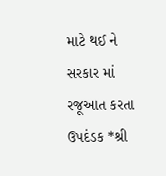માટે થઈ ને સરકાર માં રજૂઆત કરતા ઉપદંડક *શ્રી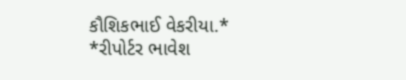કૌશિકભાઈ વેકરીયા.*
*રીપોર્ટર ભાવેશ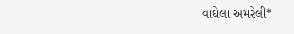વાઘેલા અમરેલી*